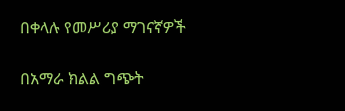በቀላሉ የመሥሪያ ማገናኛዎች

በአማራ ክልል ግጭት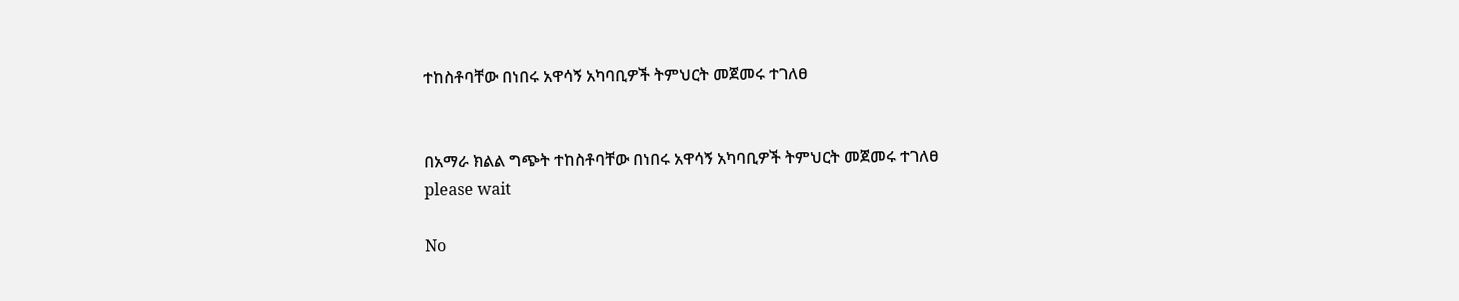ተከስቶባቸው በነበሩ አዋሳኝ አካባቢዎች ትምህርት መጀመሩ ተገለፀ


በአማራ ክልል ግጭት ተከስቶባቸው በነበሩ አዋሳኝ አካባቢዎች ትምህርት መጀመሩ ተገለፀ
please wait

No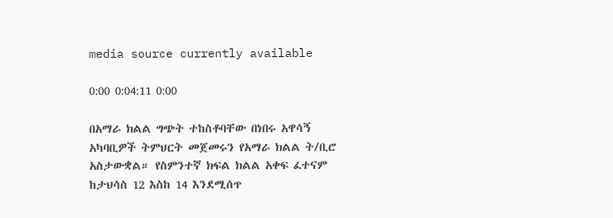media source currently available

0:00 0:04:11 0:00

በአማራ ክልል ግጭት ተከስቶባቸው በነበሩ አዋሳኝ አካባቢዎች ትምህርት መጀመሩን የአማራ ክልል ት/ቢሮ አስታውቋል። የስምንተኛ ክፍል ክልል አቀፍ ፈተናም ከታህሳስ 12 እስከ 14 እንደሚሰጥ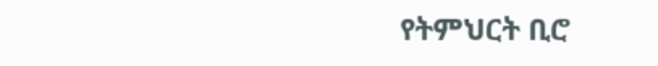የትምህርት ቢሮ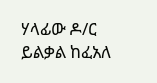ሃላፊው ዶ/ር ይልቃል ከፈአለ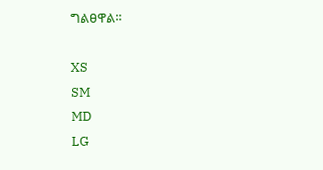ግልፀዋል።

XS
SM
MD
LG